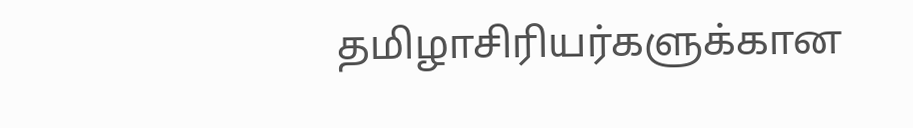தமிழாசிரியர்களுக்கான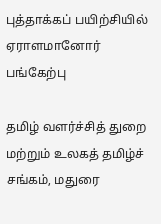புத்தாக்கப் பயிற்சியில் ஏராளமானோர் பங்கேற்பு

தமிழ் வளர்ச்சித் துறை மற்றும் உலகத் தமிழ்ச் சங்கம், மதுரை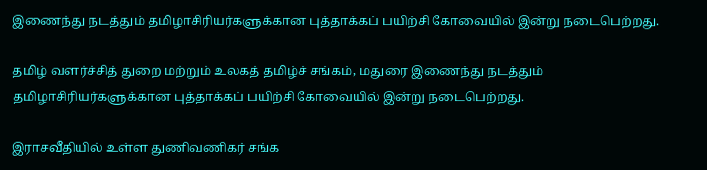இணைந்து நடத்தும் தமிழாசிரியர்களுக்கான புத்தாக்கப் பயிற்சி கோவையில் இன்று நடைபெற்றது.

தமிழ் வளர்ச்சித் துறை மற்றும் உலகத் தமிழ்ச் சங்கம், மதுரை இணைந்து நடத்தும் தமிழாசிரியர்களுக்கான புத்தாக்கப் பயிற்சி கோவையில் இன்று நடைபெற்றது.

இராசவீதியில் உள்ள துணிவணிகர் சங்க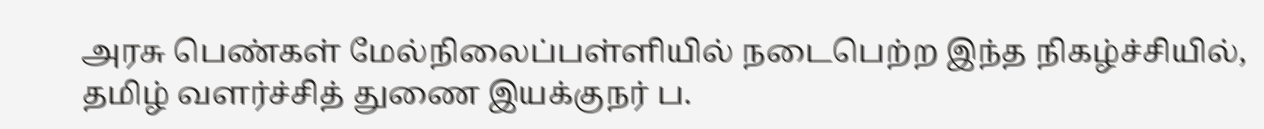அரசு பெண்கள் மேல்நிலைப்பள்ளியில் நடைபெற்ற இந்த நிகழ்ச்சியில், தமிழ் வளர்ச்சித் துணை இயக்குநர் ப.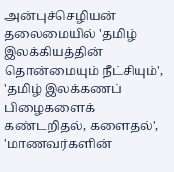அன்புச்செழியன் தலைமையில் 'தமிழ் இலக்கியத்தின் தொன்மையும் நீட்சியும்', 'தமிழ் இலக்கணப் பிழைகளைக் கண்டறிதல், களைதல்', 'மாணவர்களின்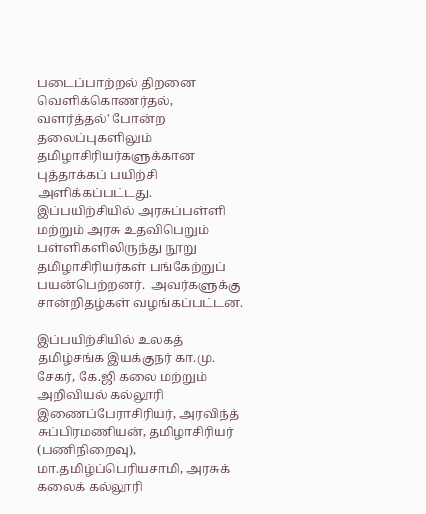படைப்பாற்றல் திறனை வெளிக்கொணர்தல், வளர்த்தல்' போன்ற தலைப்புகளிலும் தமிழாசிரியர்களுக்கான புத்தாக்கப் பயிற்சி அளிக்கப்பட்டது. இப்பயிற்சியில் அரசுப்பள்ளி மற்றும் அரசு உதவிபெறும் பள்ளிகளிலிருந்து நூறு தமிழாசிரியர்கள் பங்கேற்றுப் பயன்பெற்றனர்.  அவர்களுக்கு சான்றிதழ்கள் வழங்கப்பட்டன.

இப்பயிற்சியில் உலகத் தமிழ்சங்க இயக்குநர் கா.மு. சேகர், கே.ஜி கலை மற்றும் அறிவியல் கல்லூரி இணைப்பேராசிரியர், அரவிந்த் சுப்பிரமணியன், தமிழாசிரியர் (பணிநிறைவு), மா.தமிழ்ப்பெரியசாமி, அரசுக் கலைக் கல்லூரி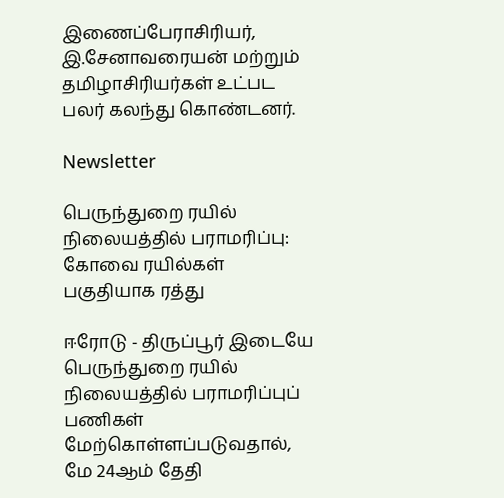இணைப்பேராசிரியர், இ.சேனாவரையன் மற்றும் தமிழாசிரியர்கள் உட்பட பலர் கலந்து கொண்டனர்.

Newsletter

பெருந்துறை ரயில் நிலையத்தில் பராமரிப்பு: கோவை ரயில்கள் பகுதியாக ரத்து

ஈரோடு - திருப்பூர் இடையே பெருந்துறை ரயில் நிலையத்தில் பராமரிப்புப் பணிகள் மேற்கொள்ளப்படுவதால், மே 24ஆம் தேதி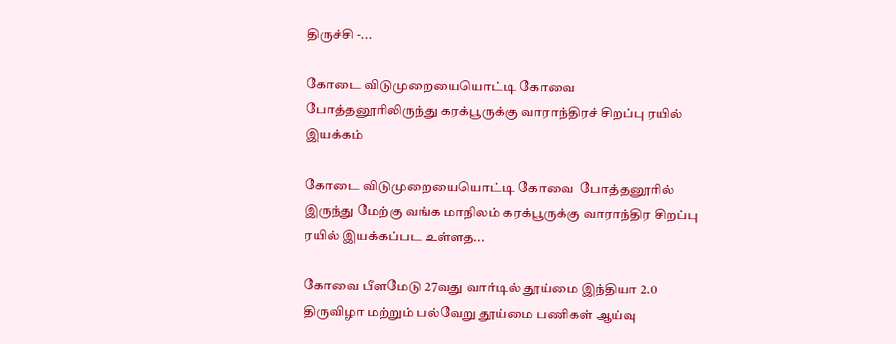திருச்சி -...

கோடை விடுமுறையையொட்டி கோவை  போத்தனூரிலிருந்து கரக்பூருக்கு வாராந்திரச் சிறப்பு ரயில் இயக்கம்

கோடை விடுமுறையையொட்டி கோவை  போத்தனூரில் இருந்து மேற்கு வங்க மாநிலம் கரக்பூருக்கு வாராந்திர சிறப்பு ரயில் இயக்கப்பட உள்ளத...

கோவை பீளமேடு 27வது வார்டில் தூய்மை இந்தியா 2.0 திருவிழா மற்றும் பல்வேறு தூய்மை பணிகள் ஆய்வு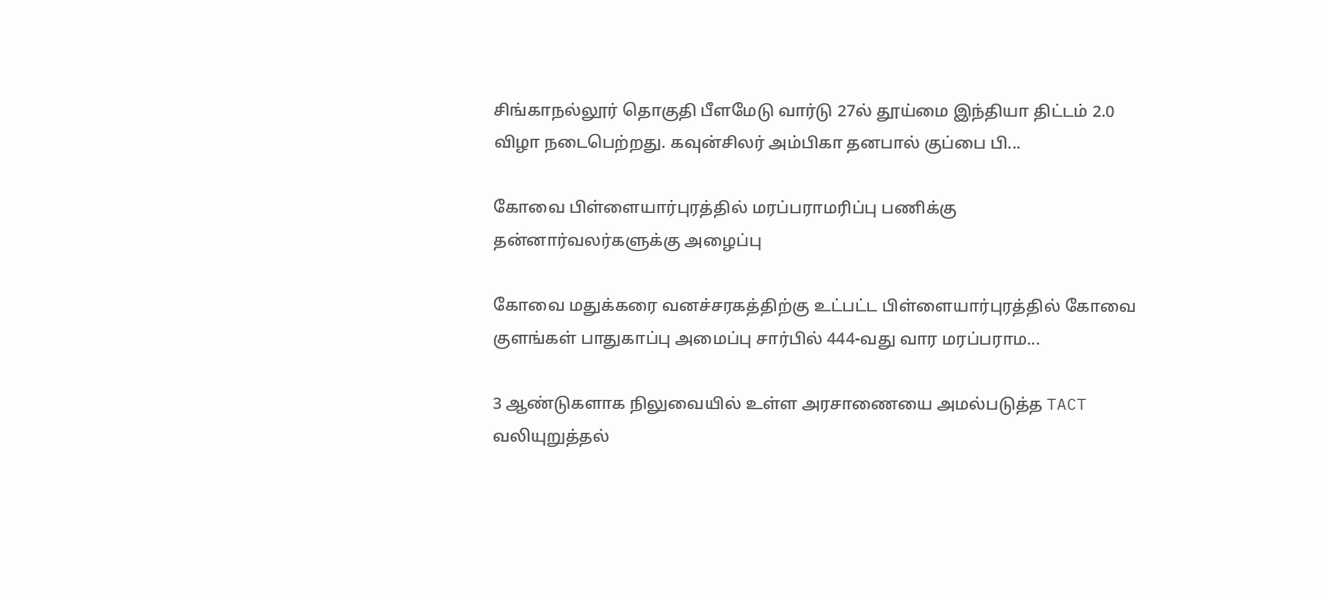சிங்காநல்லூர் தொகுதி பீளமேடு வார்டு 27ல் தூய்மை இந்தியா திட்டம் 2.0 விழா நடைபெற்றது. கவுன்சிலர் அம்பிகா தனபால் குப்பை பி...

கோவை பிள்ளையார்புரத்தில் மரப்பராமரிப்பு பணிக்கு  தன்னார்வலர்களுக்கு அழைப்பு

கோவை மதுக்கரை வனச்சரகத்திற்கு உட்பட்ட பிள்ளையார்புரத்தில் கோவை குளங்கள் பாதுகாப்பு அமைப்பு சார்பில் 444-வது வார மரப்பராம...

3 ஆண்டுகளாக நிலுவையில் உள்ள அரசாணையை அமல்படுத்த TACT வலியுறுத்தல்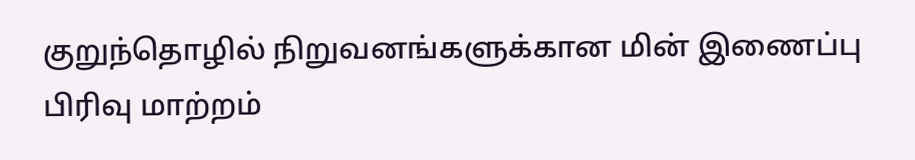குறுந்தொழில் நிறுவனங்களுக்கான மின் இணைப்பு பிரிவு மாற்றம்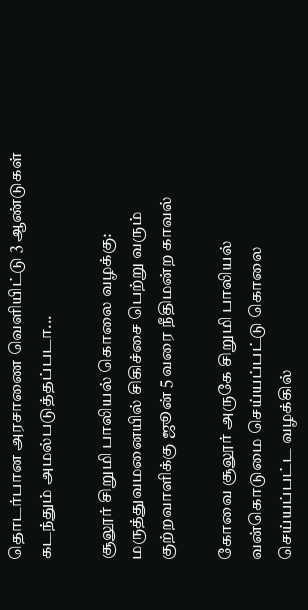தொடர்பான அரசாணை வெளியிட்டு 3 ஆண்டுகள் கடந்தும் அமல்படுத்தப்படா...

சூலூர் சிறுமி பாலியல் கொலை வழக்கு: மருத்துவமனையில் சிகிச்சை பெற்று வரும் குற்றவாளிக்கு ஜூன் 5 வரை நீதிமன்ற காவல்

கோவை சூலூர் அருகே சிறுமி பாலியல் வன்கொடுமை செய்யப்பட்டு கொலை செய்யப்பட்ட வழக்கில்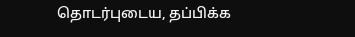தொடர்புடைய, தப்பிக்க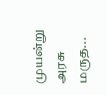முயன்று அரசு மருத...